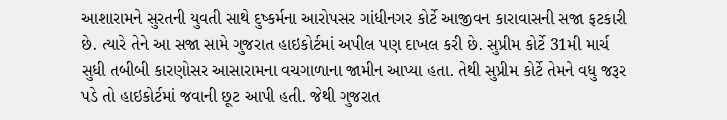આશારામને સુરતની યુવતી સાથે દુષ્કર્મના આરોપસર ગાંધીનગર કોર્ટે આજીવન કારાવાસની સજા ફટકારી છે. ત્યારે તેને આ સજા સામે ગુજરાત હાઇકોર્ટમાં અપીલ પણ દાખલ કરી છે. સુપ્રીમ કોર્ટે 31મી માર્ચ સુધી તબીબી કારણોસર આસારામના વચગાળાના જામીન આપ્યા હતા. તેથી સુપ્રીમ કોર્ટે તેમને વધુ જરૂર પડે તો હાઇકોર્ટમાં જવાની છૂટ આપી હતી. જેથી ગુજરાત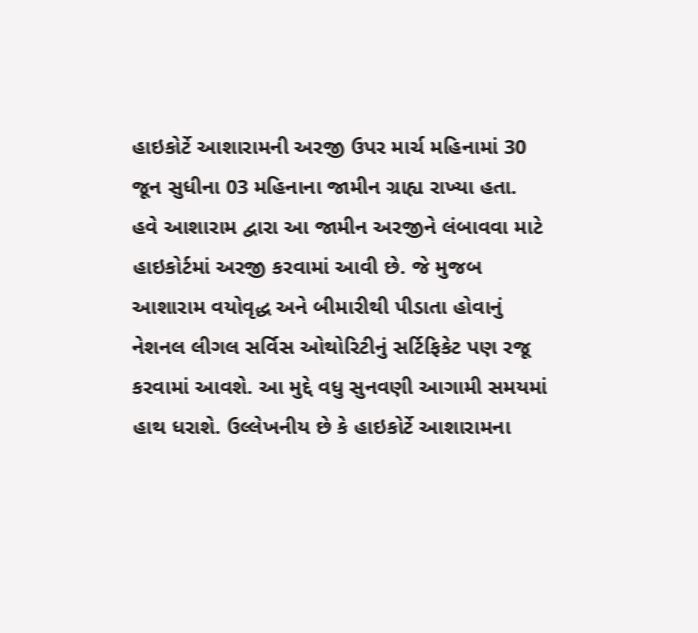હાઇકોર્ટે આશારામની અરજી ઉપર માર્ચ મહિનામાં 30 જૂન સુધીના 03 મહિનાના જામીન ગ્રાહ્ય રાખ્યા હતા.
હવે આશારામ દ્વારા આ જામીન અરજીને લંબાવવા માટે હાઇકોર્ટમાં અરજી કરવામાં આવી છે. જે મુજબ આશારામ વયોવૃદ્ધ અને બીમારીથી પીડાતા હોવાનું નેશનલ લીગલ સર્વિસ ઓથોરિટીનું સર્ટિફિકેટ પણ રજૂ કરવામાં આવશે. આ મુદ્દે વધુ સુનવણી આગામી સમયમાં હાથ ધરાશે. ઉલ્લેખનીય છે કે હાઇકોર્ટે આશારામના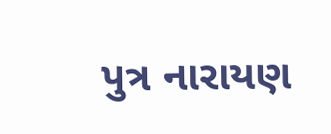પુત્ર નારાયણ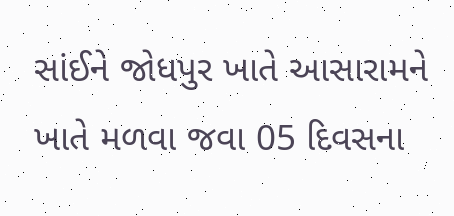સાંઈને જોધપુર ખાતે આસારામને ખાતે મળવા જવા 05 દિવસના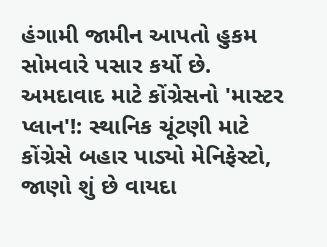હંગામી જામીન આપતો હુકમ સોમવારે પસાર કર્યો છે.
અમદાવાદ માટે કોંગ્રેસનો 'માસ્ટર પ્લાન'!: સ્થાનિક ચૂંટણી માટે કોંગ્રેસે બહાર પાડ્યો મેનિફેસ્ટો, જાણો શું છે વાયદા